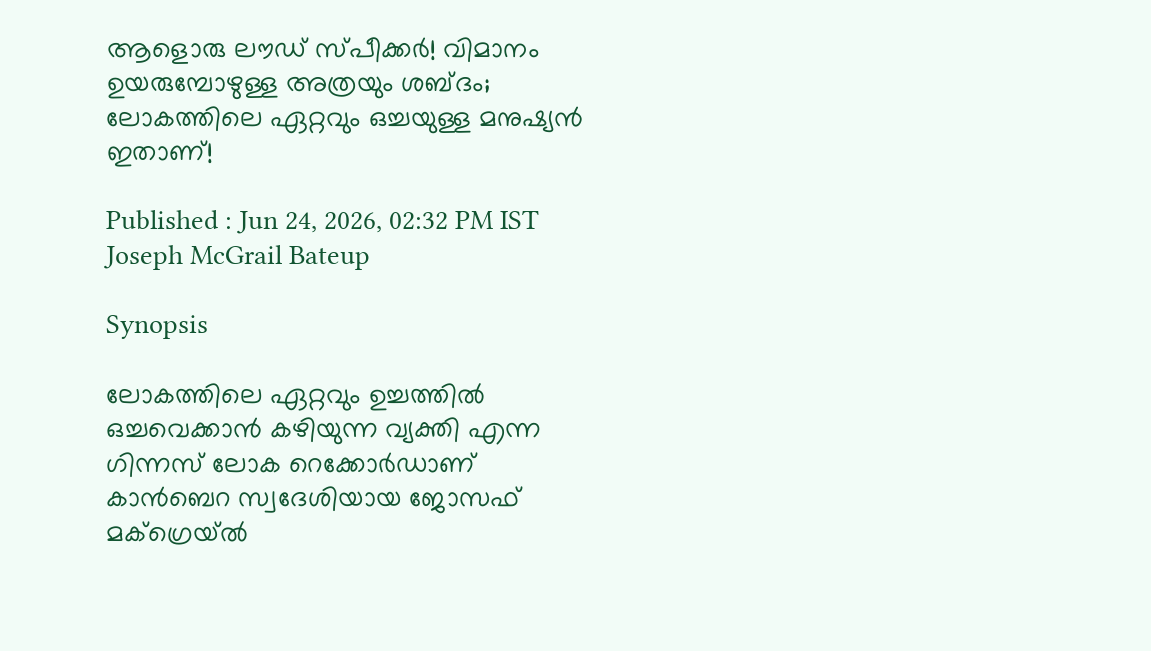ആളൊരു ലൗഡ് സ്പീക്കര്‍! വിമാനം ഉയരുമ്പോഴുള്ള അത്രയും ശബ്ദം; ലോകത്തിലെ ഏറ്റവും ഒച്ചയുള്ള മനുഷ്യന്‍ ഇതാണ്!

Published : Jun 24, 2026, 02:32 PM IST
Joseph McGrail Bateup

Synopsis

ലോകത്തിലെ ഏറ്റവും ഉച്ചത്തില്‍ ഒച്ചവെക്കാന്‍ കഴിയുന്ന വ്യക്തി എന്ന ഗിന്നസ് ലോക റെക്കോര്‍ഡാണ് കാന്‍ബെറ സ്വദേശിയായ ജോസഫ് മക്‌ഗ്രെയ്ല്‍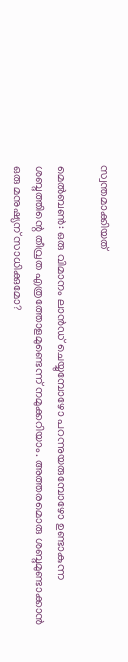സ്വന്തമാക്കിയത്

മെല്‍ബണ്‍: ഒരു വിമാനം ലാന്‍ഡ് ചെയ്യുമ്പോഴോ പറന്നുയരുമ്പോഴോ ഉണ്ടാകുന്ന ശബ്ദത്തിന്റെ തീവ്രത എത്രത്തോളമുണ്ടെന്ന് നമുക്കറിയാം. അത്തരമൊരു ശബ്ദമുണ്ടാക്കാന്‍ ഒരു മനുഷ്യന് സാധിക്കുമോ?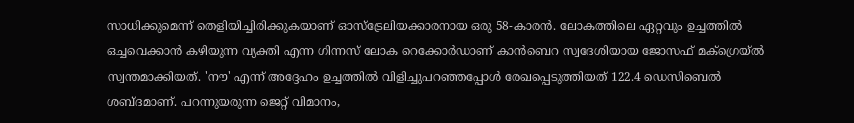സാധിക്കുമെന്ന് തെളിയിച്ചിരിക്കുകയാണ് ഓസ്ട്രേലിയക്കാരനായ ഒരു 58-കാരന്‍. ലോകത്തിലെ ഏറ്റവും ഉച്ചത്തില്‍ ഒച്ചവെക്കാന്‍ കഴിയുന്ന വ്യക്തി എന്ന ഗിന്നസ് ലോക റെക്കോര്‍ഡാണ് കാന്‍ബെറ സ്വദേശിയായ ജോസഫ് മക്‌ഗ്രെയ്ല്‍ സ്വന്തമാക്കിയത്. 'നൗ' എന്ന് അദ്ദേഹം ഉച്ചത്തില്‍ വിളിച്ചുപറഞ്ഞപ്പോള്‍ രേഖപ്പെടുത്തിയത് 122.4 ഡെസിബെല്‍ ശബ്ദമാണ്. പറന്നുയരുന്ന ജെറ്റ് വിമാനം,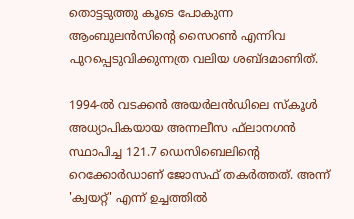തൊട്ടടുത്തു കൂടെ പോകുന്ന ആംബുലന്‍സിന്റെ സൈറണ്‍ എന്നിവ പുറപ്പെടുവിക്കുന്നത്ര വലിയ ശബ്ദമാണിത്.

1994-ല്‍ വടക്കന്‍ അയര്‍ലന്‍ഡിലെ സ്‌കൂള്‍ അധ്യാപികയായ അന്നലീസ ഫ്‌ലാനഗന്‍ സ്ഥാപിച്ച 121.7 ഡെസിബെലിന്റെ റെക്കോര്‍ഡാണ് ജോസഫ് തകര്‍ത്തത്. അന്ന് 'ക്വയറ്റ്' എന്ന് ഉച്ചത്തില്‍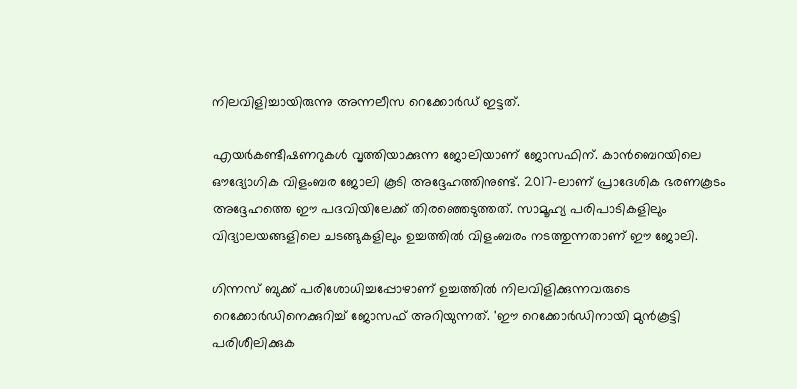നിലവിളിച്ചായിരുന്നു അന്നലീസ റെക്കോര്‍ഡ് ഇട്ടത്.

എയര്‍കണ്ടീഷണറുകള്‍ വൃത്തിയാക്കുന്ന ജോലിയാണ് ജോസഫിന്. കാന്‍ബെറയിലെ ഔദ്യോഗിക വിളംബര ജോലി കൂടി അദ്ദേഹത്തിനുണ്ട്. 2017-ലാണ് പ്രാദേശിക ഭരണകൂടം അദ്ദേഹത്തെ ഈ പദവിയിലേക്ക് തിരഞ്ഞെടുത്തത്. സാമൂഹ്യ പരിപാടികളിലും വിദ്യാലയങ്ങളിലെ ചടങ്ങുകളിലും ഉച്ചത്തില്‍ വിളംബരം നടത്തുന്നതാണ് ഈ ജോലി.

ഗിന്നസ് ബുക്ക് പരിശോധിച്ചപ്പോഴാണ് ഉച്ചത്തില്‍ നിലവിളിക്കുന്നവരുടെ റെക്കോര്‍ഡിനെക്കുറിച്ച് ജോസഫ് അറിയുന്നത്. 'ഈ റെക്കോര്‍ഡിനായി മുന്‍കൂട്ടി പരിശീലിക്കുക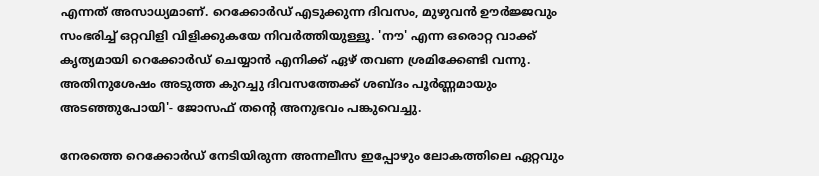എന്നത് അസാധ്യമാണ്. റെക്കോര്‍ഡ് എടുക്കുന്ന ദിവസം, മുഴുവന്‍ ഊര്‍ജ്ജവും സംഭരിച്ച് ഒറ്റവിളി വിളിക്കുകയേ നിവര്‍ത്തിയുള്ളൂ. 'നൗ' എന്ന ഒരൊറ്റ വാക്ക് കൃത്യമായി റെക്കോര്‍ഡ് ചെയ്യാന്‍ എനിക്ക് ഏഴ് തവണ ശ്രമിക്കേണ്ടി വന്നു. അതിനുശേഷം അടുത്ത കുറച്ചു ദിവസത്തേക്ക് ശബ്ദം പൂര്‍ണ്ണമായും അടഞ്ഞുപോയി'- ജോസഫ് തന്റെ അനുഭവം പങ്കുവെച്ചു.

നേരത്തെ റെക്കോര്‍ഡ് നേടിയിരുന്ന അന്നലീസ ഇപ്പോഴും ലോകത്തിലെ ഏറ്റവും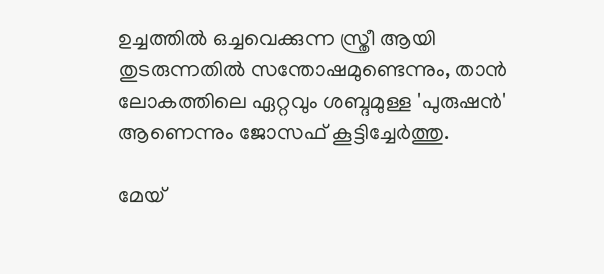ഉച്ചത്തില്‍ ഒച്ചവെക്കുന്ന സ്ത്രീ ആയി തുടരുന്നതില്‍ സന്തോഷമുണ്ടെന്നും, താന്‍ ലോകത്തിലെ ഏറ്റവും ശബ്ദമുള്ള 'പുരുഷന്‍' ആണെന്നും ജോസഫ് കൂട്ടിച്ചേര്‍ത്തു.

മേയ്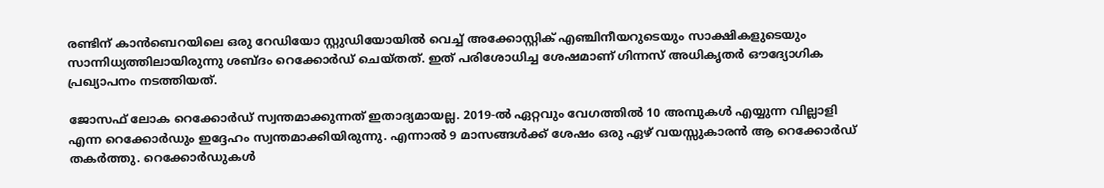രണ്ടിന് കാന്‍ബെറയിലെ ഒരു റേഡിയോ സ്റ്റുഡിയോയില്‍ വെച്ച് അക്കോസ്റ്റിക് എഞ്ചിനീയറുടെയും സാക്ഷികളുടെയും സാന്നിധ്യത്തിലായിരുന്നു ശബ്ദം റെക്കോര്‍ഡ് ചെയ്തത്. ഇത് പരിശോധിച്ച ശേഷമാണ് ഗിന്നസ് അധികൃതര്‍ ഔദ്യോഗിക പ്രഖ്യാപനം നടത്തിയത്.

ജോസഫ് ലോക റെക്കോര്‍ഡ് സ്വന്തമാക്കുന്നത് ഇതാദ്യമായല്ല. 2019-ല്‍ ഏറ്റവും വേഗത്തില്‍ 10 അമ്പുകള്‍ എയ്യുന്ന വില്ലാളി എന്ന റെക്കോര്‍ഡും ഇദ്ദേഹം സ്വന്തമാക്കിയിരുന്നു. എന്നാല്‍ 9 മാസങ്ങള്‍ക്ക് ശേഷം ഒരു ഏഴ് വയസ്സുകാരന്‍ ആ റെക്കോര്‍ഡ് തകര്‍ത്തു. റെക്കോര്‍ഡുകള്‍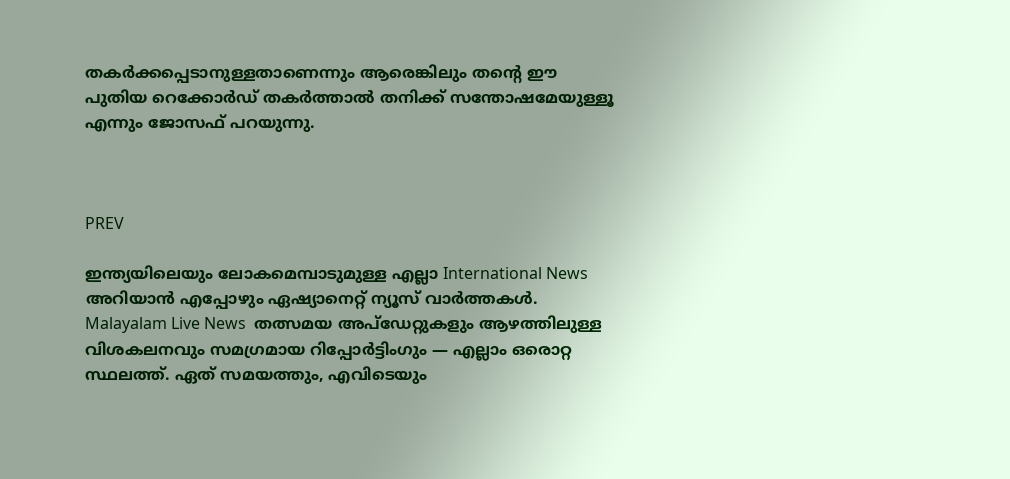തകര്‍ക്കപ്പെടാനുള്ളതാണെന്നും ആരെങ്കിലും തന്റെ ഈ പുതിയ റെക്കോര്‍ഡ് തകര്‍ത്താല്‍ തനിക്ക് സന്തോഷമേയുള്ളൂ എന്നും ജോസഫ് പറയുന്നു.



PREV

ഇന്ത്യയിലെയും ലോകമെമ്പാടുമുള്ള എല്ലാ International News അറിയാൻ എപ്പോഴും ഏഷ്യാനെറ്റ് ന്യൂസ് വാർത്തകൾ. Malayalam Live News  തത്സമയ അപ്‌ഡേറ്റുകളും ആഴത്തിലുള്ള വിശകലനവും സമഗ്രമായ റിപ്പോർട്ടിംഗും — എല്ലാം ഒരൊറ്റ സ്ഥലത്ത്. ഏത് സമയത്തും, എവിടെയും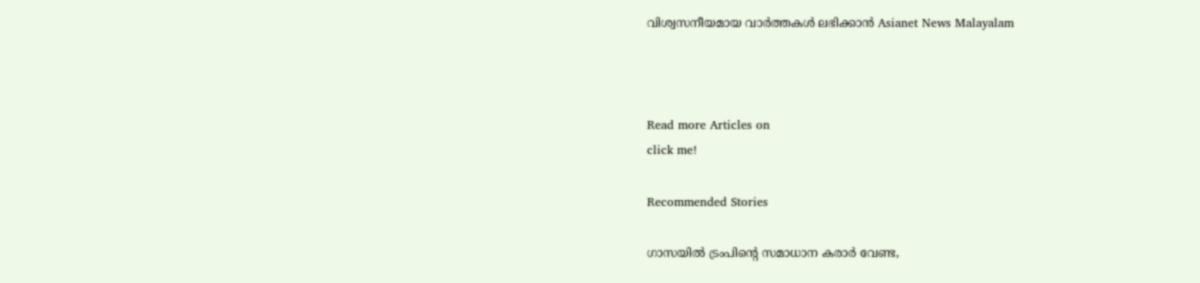വിശ്വസനീയമായ വാർത്തകൾ ലഭിക്കാൻ Asianet News Malayalam



Read more Articles on
click me!

Recommended Stories

ഗാസയിൽ ട്രംപിന്റെ സമാധാന കരാർ വേണ്ട,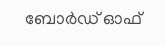ബോർഡ് ഓഫ്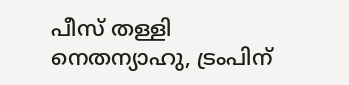പീസ് തള്ളി നെതന്യാഹു, ട്രംപിന്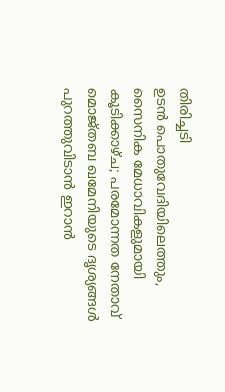തിരിച്ചടി
ഉടൻ പൊതുവേദിയിലെത്തും, സൈനിക മേധാവികളുമായി കൂടിക്കാഴ്ച; പരമോന്നത നേതാവ് മൊജ്തബ ഖമേനിയുടെ ദൃശ്യങ്ങൾ പുറത്തുവിടാൻ ഇറാൻ